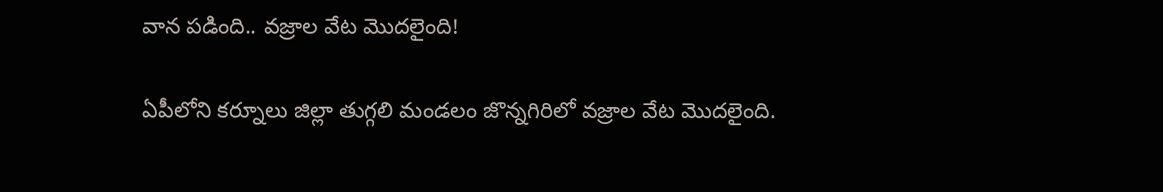వాన పడింది.. వజ్రాల వేట మొదలైంది!

ఏపీలోని కర్నూలు జిల్లా తుగ్గలి మండలం జొన్నగిరిలో వజ్రాల వేట మొదలైంది.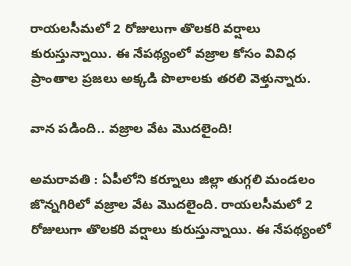రాయలసీమలో 2 రోజులుగా తొలకరి వర్షాలు కురుస్తున్నాయి. ఈ నేపథ్యంలో వజ్రాల కోసం వివిధ ప్రాంతాల ప్రజలు అక్కడి పొలాలకు తరలి వెళ్తున్నారు.

వాన పడింది.. వజ్రాల వేట మొదలైంది!

అమరావతి : ఏపీలోని కర్నూలు జిల్లా తుగ్గలి మండలం జొన్నగిరిలో వజ్రాల వేట మొదలైంది. రాయలసీమలో 2 రోజులుగా తొలకరి వర్షాలు కురుస్తున్నాయి. ఈ నేపథ్యంలో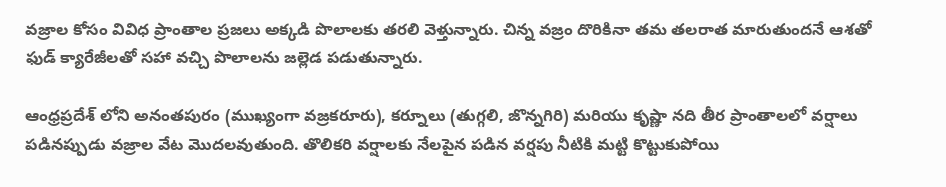వజ్రాల కోసం వివిధ ప్రాంతాల ప్రజలు అక్కడి పొలాలకు తరలి వెళ్తున్నారు. చిన్న వజ్రం దొరికినా తమ తలరాత మారుతుందనే ఆశతో ఫుడ్ క్యారేజీలతో సహా వచ్చి పొలాలను జల్లెడ పడుతున్నారు.

ఆంధ్రప్రదేశ్ లోని అనంతపురం (ముఖ్యంగా వజ్రకరూరు), కర్నూలు (తుగ్గలి, జొన్నగిరి) మరియు కృష్ణా నది తీర ప్రాంతాలలో వర్షాలు పడినప్పుడు వజ్రాల వేట మొదలవుతుంది. తొలికరి వర్షాలకు నేలపైన పడిన వర్షపు నీటికి మట్టి కొట్టుకుపోయి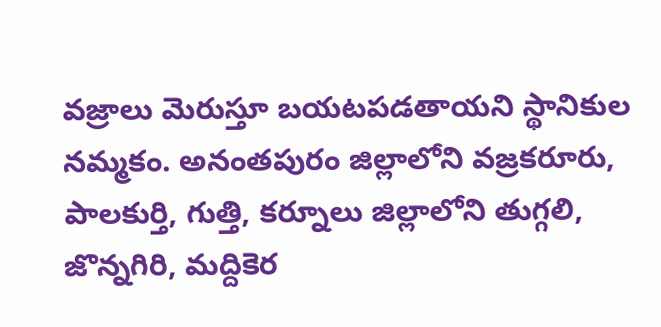వజ్రాలు మెరుస్తూ బయటపడతాయని స్థానికుల నమ్మకం. అనంతపురం జిల్లాలోని వజ్రకరూరు, పాలకుర్తి, గుత్తి, కర్నూలు జిల్లాలోని తుగ్గలి, జొన్నగిరి, మద్దికెర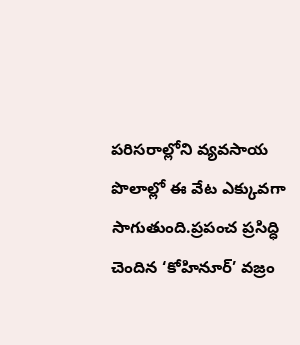పరిసరాల్లోని వ్యవసాయ పొలాల్లో ఈ వేట ఎక్కువగా సాగుతుంది.ప్రపంచ ప్రసిద్ధి చెందిన ‘కోహినూర్‌’ వజ్రం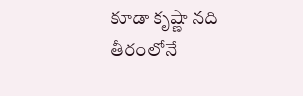కూడా కృష్ణా నది తీరంలోనే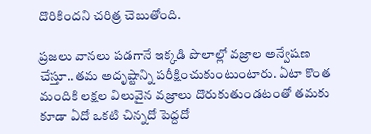దొరికిందని చరిత్ర చెబుతోంది.

ప్రజలు వానలు పడగానే ఇక్కడి పొలాల్లో వజ్రాల అన్వేషణ చేస్తూ..తమ అదృష్టాన్ని పరీక్షించుకుంటుంటారు. ఏటా కొంత మందికి లక్షల విలువైన వజ్రాలు దొరుకుతుండటంతో తమకు కూడా ఏదో ఒకటి చిన్నదో పెద్దదో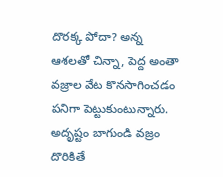దొరక్క పోదా? అన్న ఆశలతో చిన్నా, పెద్ద అంతా వజ్రాల వేట కొనసాగించడం పనిగా పెట్టుకుంటున్నారు. అదృష్టం బాగుండి వజ్రం దొరికితే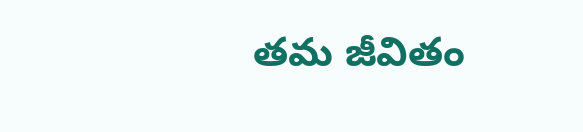తమ జీవితం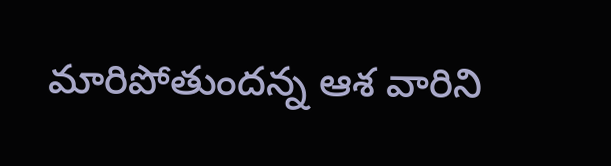మారిపోతుందన్న ఆశ వారిని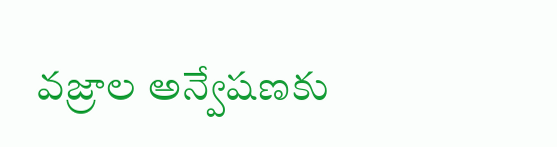వజ్రాల అన్వేషణకు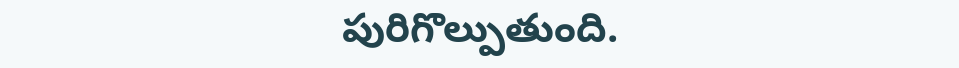పురిగొల్పుతుంది.